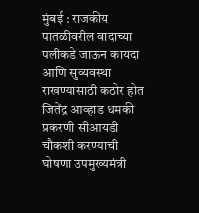मुंबई : राजकीय पातळीवरील वादाच्या पलीकडे जाऊन कायदा आणि सुव्यवस्था राखण्यासाठी कठोर होत जितेंद्र आव्हाड धमकी प्रकरणी सीआयडी चौकशी करण्याची घोषणा उपमुख्यमंत्री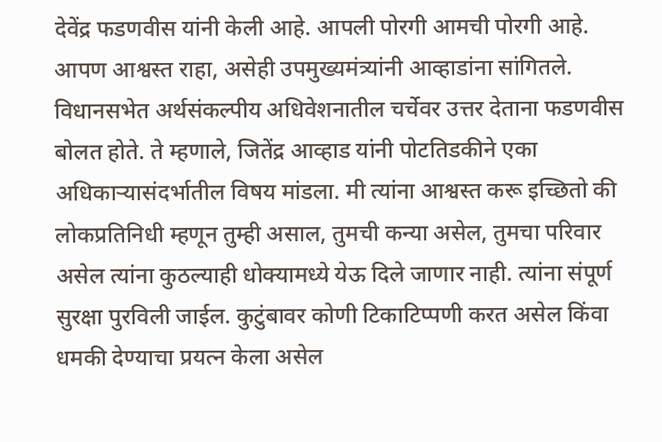देवेंद्र फडणवीस यांनी केली आहे. आपली पोरगी आमची पोरगी आहे. आपण आश्वस्त राहा, असेही उपमुख्यमंत्र्यांनी आव्हाडांना सांगितले.
विधानसभेत अर्थसंकल्पीय अधिवेशनातील चर्चेवर उत्तर देताना फडणवीस बोलत होते. ते म्हणाले, जितेंद्र आव्हाड यांनी पोटतिडकीने एका अधिकाऱ्यासंदर्भातील विषय मांडला. मी त्यांना आश्वस्त करू इच्छितो की लोकप्रतिनिधी म्हणून तुम्ही असाल, तुमची कन्या असेल, तुमचा परिवार असेल त्यांना कुठल्याही धोक्यामध्ये येऊ दिले जाणार नाही. त्यांना संपूर्ण सुरक्षा पुरविली जाईल. कुटुंबावर कोणी टिकाटिप्पणी करत असेल किंवा धमकी देण्याचा प्रयत्न केला असेल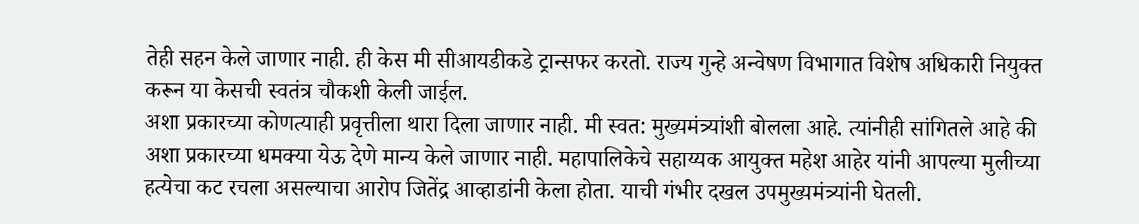तेही सहन केले जाणार नाही. ही केस मी सीआयडीकडे ट्रान्सफर करतो. राज्य गुन्हे अन्वेषण विभागात विशेष अधिकारी नियुक्त करून या केसची स्वतंत्र चौकशी केली जाईल.
अशा प्रकारच्या कोणत्याही प्रवृत्तीला थारा दिला जाणार नाही. मी स्वत: मुख्यमंत्र्यांशी बोलला आहे. त्यांनीही सांगितले आहे की अशा प्रकारच्या धमक्या येऊ देणे मान्य केले जाणार नाही. महापालिकेचे सहाय्यक आयुक्त महेश आहेर यांनी आपल्या मुलीच्या हत्येचा कट रचला असल्याचा आरोप जितेंद्र आव्हाडांनी केला होता. याची गंभीर दखल उपमुख्यमंत्र्यांनी घेतली.